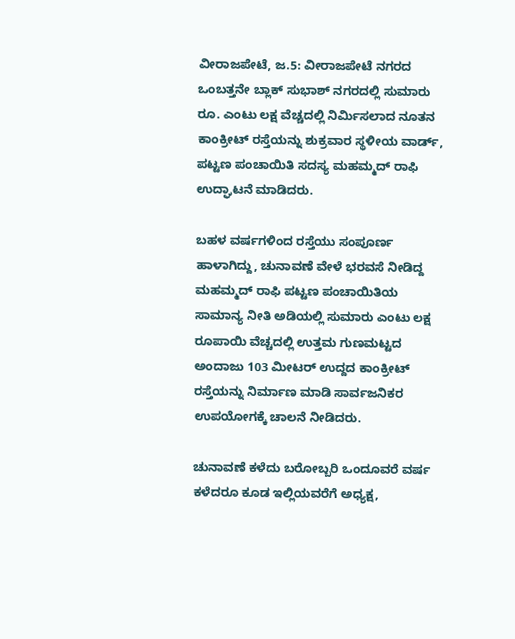ವೀರಾಜಪೇಟೆ, ಜ.5: ವೀರಾಜಪೇಟೆ ನಗರದ ಒಂಬತ್ತನೇ ಬ್ಲಾಕ್ ಸುಭಾಶ್ ನಗರದಲ್ಲಿ ಸುಮಾರು ರೂ. ಎಂಟು ಲಕ್ಷ ವೆಚ್ಚದಲ್ಲಿ ನಿರ್ಮಿಸಲಾದ ನೂತನ ಕಾಂಕ್ರೀಟ್ ರಸ್ತೆಯನ್ನು ಶುಕ್ರವಾರ ಸ್ಥಳೀಯ ವಾರ್ಡ್, ಪಟ್ಟಣ ಪಂಚಾಯಿತಿ ಸದಸ್ಯ ಮಹಮ್ಮದ್ ರಾಫಿ ಉದ್ಘಾಟನೆ ಮಾಡಿದರು.

ಬಹಳ ವರ್ಷಗಳಿಂದ ರಸ್ತೆಯು ಸಂಪೂರ್ಣ ಹಾಳಾಗಿದ್ದು, ಚುನಾವಣೆ ವೇಳೆ ಭರವಸೆ ನೀಡಿದ್ದ ಮಹಮ್ಮದ್ ರಾಫಿ ಪಟ್ಟಣ ಪಂಚಾಯಿತಿಯ ಸಾಮಾನ್ಯ ನೀತಿ ಅಡಿಯಲ್ಲಿ ಸುಮಾರು ಎಂಟು ಲಕ್ಷ ರೂಪಾಯಿ ವೆಚ್ಚದಲ್ಲಿ ಉತ್ತಮ ಗುಣಮಟ್ಟದ ಅಂದಾಜು 103 ಮೀಟರ್ ಉದ್ದದ ಕಾಂಕ್ರೀಟ್ ರಸ್ತೆಯನ್ನು ನಿರ್ಮಾಣ ಮಾಡಿ ಸಾರ್ವಜನಿಕರ ಉಪಯೋಗಕ್ಕೆ ಚಾಲನೆ ನೀಡಿದರು.

ಚುನಾವಣೆ ಕಳೆದು ಬರೋಬ್ಬರಿ ಒಂದೂವರೆ ವರ್ಷ ಕಳೆದರೂ ಕೂಡ ಇಲ್ಲಿಯವರೆಗೆ ಅಧ್ಯಕ್ಷ,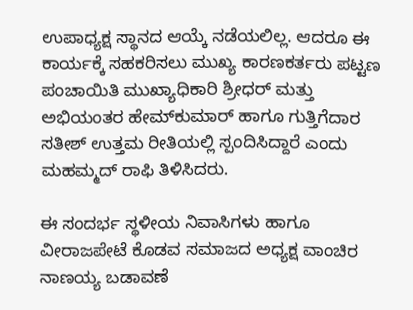ಉಪಾಧ್ಯಕ್ಷ ಸ್ಥಾನದ ಆಯ್ಕೆ ನಡೆಯಲಿಲ್ಲ. ಆದರೂ ಈ ಕಾರ್ಯಕ್ಕೆ ಸಹಕರಿಸಲು ಮುಖ್ಯ ಕಾರಣಕರ್ತರು ಪಟ್ಟಣ ಪಂಚಾಯಿತಿ ಮುಖ್ಯಾಧಿಕಾರಿ ಶ್ರೀಧರ್ ಮತ್ತು ಅಭಿಯಂತರ ಹೇಮ್‍ಕುಮಾರ್ ಹಾಗೂ ಗುತ್ತಿಗೆದಾರ ಸತೀಶ್ ಉತ್ತಮ ರೀತಿಯಲ್ಲಿ ಸ್ಪಂದಿಸಿದ್ದಾರೆ ಎಂದು ಮಹಮ್ಮದ್ ರಾಫಿ ತಿಳಿಸಿದರು.

ಈ ಸಂದರ್ಭ ಸ್ಥಳೀಯ ನಿವಾಸಿಗಳು ಹಾಗೂ ವೀರಾಜಪೇಟೆ ಕೊಡವ ಸಮಾಜದ ಅಧ್ಯಕ್ಷ ವಾಂಚಿರ ನಾಣಯ್ಯ ಬಡಾವಣೆ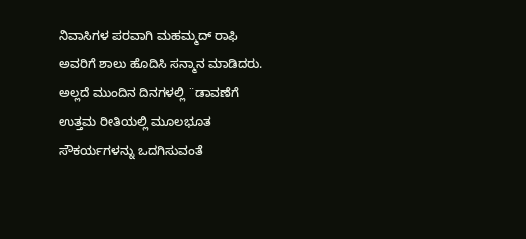ನಿವಾಸಿಗಳ ಪರವಾಗಿ ಮಹಮ್ಮದ್ ರಾಫಿ ಅವರಿಗೆ ಶಾಲು ಹೊದಿಸಿ ಸನ್ಮಾನ ಮಾಡಿದರು. ಅಲ್ಲದೆ ಮುಂದಿನ ದಿನಗಳಲ್ಲಿ ¨ಡಾವಣೆಗೆ ಉತ್ತಮ ರೀತಿಯಲ್ಲಿ ಮೂಲಭೂತ ಸೌಕರ್ಯಗಳನ್ನು ಒದಗಿಸುವಂತೆ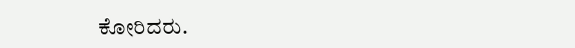ಕೋರಿದರು.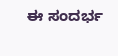ಈ ಸಂದರ್ಭ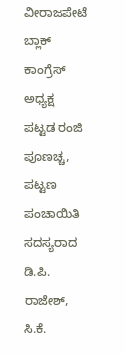ವೀರಾಜಪೇಟೆ ಬ್ಲಾಕ್ ಕಾಂಗ್ರೆಸ್ ಅಧ್ಯಕ್ಷ ಪಟ್ಟಡ ರಂಜಿ ಪೂಣಚ್ಚ, ಪಟ್ಟಣ ಪಂಚಾಯಿತಿ ಸದಸ್ಯರಾದ ಡಿ.ಪಿ. ರಾಜೇಶ್, ಸಿ.ಕೆ.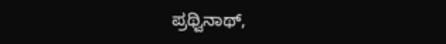ಪ್ರಥ್ವಿನಾಥ್,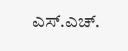ಎಸ್.ಎಚ್.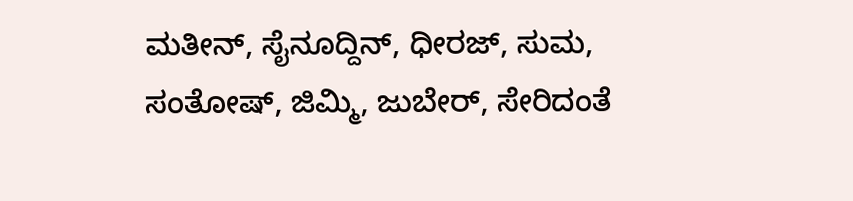ಮತೀನ್, ಸೈನೂದ್ದಿನ್, ಧೀರಜ್, ಸುಮ, ಸಂತೋಷ್, ಜಿಮ್ಮಿ, ಜುಬೇರ್, ಸೇರಿದಂತೆ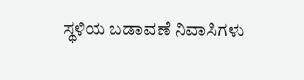ಸ್ಥಳಿಯ ಬಡಾವಣೆ ನಿವಾಸಿಗಳು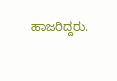ಹಾಜರಿದ್ದರು.